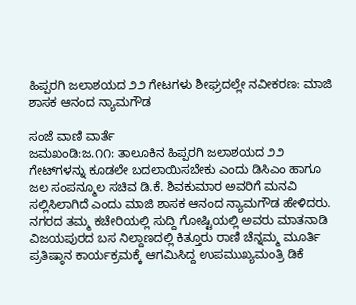ಹಿಪ್ಪರಗಿ ಜಲಾಶಯದ ೨೨ ಗೇಟಗಳು ಶೀಘ್ರದಲ್ಲೇ ನವೀಕರಣ: ಮಾಜಿ ಶಾಸಕ ಆನಂದ ನ್ಯಾಮಗೌಡ

ಸಂಜೆ ವಾಣಿ ವಾರ್ತೆ
ಜಮಖಂಡಿ:ಜ.೧೧: ತಾಲೂಕಿನ ಹಿಪ್ಪರಗಿ ಜಲಾಶಯದ ೨೨ ಗೇಟ್‌ಗಳನ್ನು ಕೂಡಲೇ ಬದಲಾಯಿಸಬೇಕು ಎಂದು ಡಿಸಿಎಂ ಹಾಗೂ ಜಲ ಸಂಪನ್ಮೂಲ ಸಚಿವ ಡಿ.ಕೆ. ಶಿವಕುಮಾರ ಅವರಿಗೆ ಮನವಿ ಸಲ್ಲಿಸಿಲಾಗಿದೆ ಎಂದು ಮಾಜಿ ಶಾಸಕ ಆನಂದ ನ್ಯಾಮಗೌಡ ಹೇಳಿದರು.
ನಗರದ ತಮ್ಮ ಕಚೇರಿಯಲ್ಲಿ ಸುದ್ದಿ ಗೋಷ್ಟಿಯಲ್ಲಿ ಅವರು ಮಾತನಾಡಿ ವಿಜಯಪುರದ ಬಸ ನಿಲ್ದಾಣದಲ್ಲಿ ಕಿತ್ತೂರು ರಾಣಿ ಚೆನ್ನಮ್ಮ ಮೂರ್ತಿ ಪ್ರತಿಷ್ಠಾನ ಕಾರ್ಯಕ್ರಮಕ್ಕೆ ಆಗಮಿಸಿದ್ದ ಉಪಮುಖ್ಯಮಂತ್ರಿ ಡಿಕೆ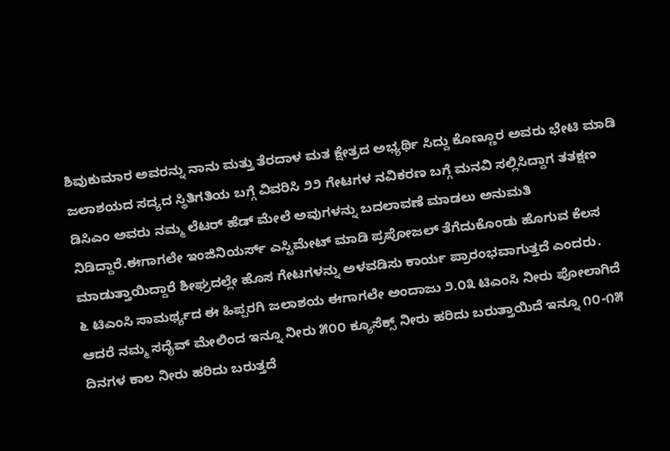ಶಿವುಕುಮಾರ ಅವರನ್ನು ನಾನು ಮತ್ತು ತೆರದಾಳ ಮತ ಕ್ಷೇತ್ರದ ಅಭ್ಯರ್ಥಿ ಸಿದ್ದು ಕೊಣ್ಣೂರ ಅವರು ಭೇಟಿ ಮಾಡಿ ಜಲಾಶಯದ ಸದ್ಯದ ಸ್ಥಿತಿಗತಿಯ ಬಗ್ಗೆ ವಿವರಿಸಿ ೨೨ ಗೇಟಗಳ ನವಿಕರಣ ಬಗ್ಗೆ ಮನವಿ ಸಲ್ಲಿಸಿದ್ದಾಗ ತತಕ್ಷಣ ಡಿಸಿಎಂ ಅವರು ನಮ್ಮ ಲೆಟರ್ ಹೆಡ್ ಮೇಲೆ ಅವುಗಳನ್ನು ಬದಲಾವಣೆ ಮಾಡಲು ಅನುಮತಿ ನಿಡಿದ್ದಾರೆ.ಈಗಾಗಲೇ ಇಂಜಿನಿಯರ್ಸ್ ಎಸ್ಟಿಮೇಟ್ ಮಾಡಿ ಪ್ರಪೋಜಲ್ ತೆಗೆದುಕೊಂಡು ಹೊಗುವ ಕೆಲಸ ಮಾಡುತ್ತಾಯಿದ್ದಾರೆ ಶೀಘ್ರದಲ್ಲೇ ಹೊಸ ಗೇಟಗಳನ್ನು ಅಳವಡಿಸು ಕಾರ್ಯ ಪ್ರಾರಂಭವಾಗುತ್ತದೆ ಎಂದರು.
೬ ಟಿಎಂಸಿ ಸಾಮರ್ಥ್ಯದ ಈ ಹಿಪ್ಪರಗಿ ಜಲಾಶಯ ಈಗಾಗಲೇ ಅಂದಾಜು ೨.೦೩ ಟಿಎಂಸಿ ನೀರು ಪೋಲಾಗಿದೆ ಆದರೆ ನಮ್ಮ ಸದೈವ್ ಮೇಲಿಂದ ಇನ್ನೂ ನೀರು ೫೦೦ ಕ್ಯೂಸೆಕ್ಸ್ ನೀರು ಹರಿದು ಬರುತ್ತಾಯಿದೆ ಇನ್ನೂ ೧೦-೧೫ ದಿನಗಳ ಕಾಲ ನೀರು ಹರಿದು ಬರುತ್ತದೆ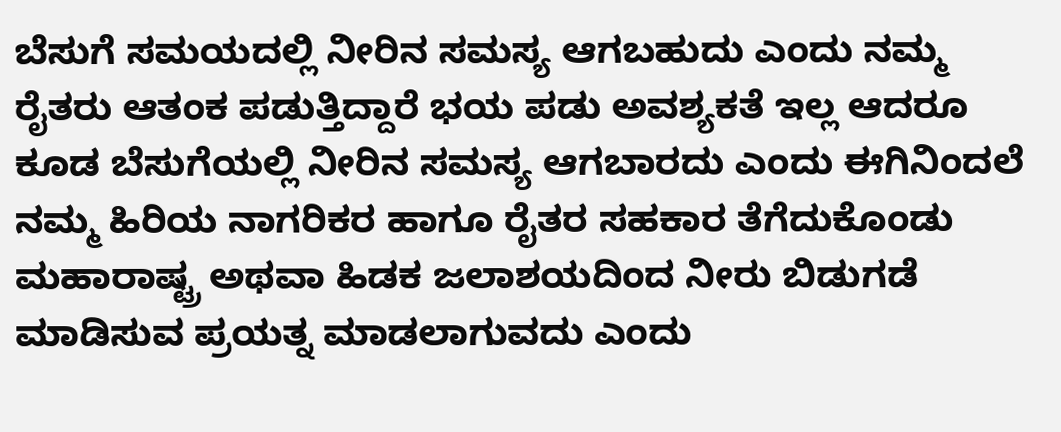ಬೆಸುಗೆ ಸಮಯದಲ್ಲಿ ನೀರಿನ ಸಮಸ್ಯ ಆಗಬಹುದು ಎಂದು ನಮ್ಮ ರೈತರು ಆತಂಕ ಪಡುತ್ತಿದ್ದಾರೆ ಭಯ ಪಡು ಅವಶ್ಯಕತೆ ಇಲ್ಲ ಆದರೂ ಕೂಡ ಬೆಸುಗೆಯಲ್ಲಿ ನೀರಿನ ಸಮಸ್ಯ ಆಗಬಾರದು ಎಂದು ಈಗಿನಿಂದಲೆ ನಮ್ಮ ಹಿರಿಯ ನಾಗರಿಕರ ಹಾಗೂ ರೈತರ ಸಹಕಾರ ತೆಗೆದುಕೊಂಡು ಮಹಾರಾಷ್ಟ್ರ ಅಥವಾ ಹಿಡಕ ಜಲಾಶಯದಿಂದ ನೀರು ಬಿಡುಗಡೆ ಮಾಡಿಸುವ ಪ್ರಯತ್ನ ಮಾಡಲಾಗುವದು ಎಂದು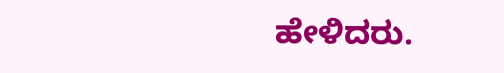ಹೇಳಿದರು.